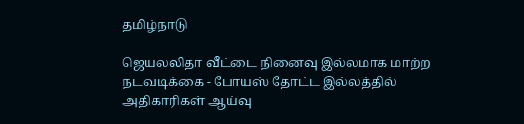தமிழ்நாடு

ஜெயலலிதா வீட்டை நினைவு இல்லமாக மாற்ற நடவடிக்கை - போயஸ் தோட்ட இல்லத்தில் அதிகாரிகள் ஆய்வு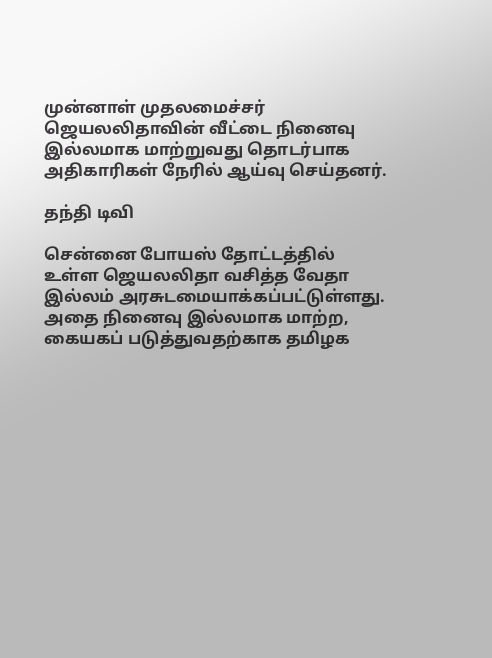முன்னாள் முதலமைச்சர் ஜெயலலிதாவின் வீட்டை நினைவு இல்லமாக மாற்றுவது தொடர்பாக அதிகாரிகள் நேரில் ஆய்வு செய்தனர்.

தந்தி டிவி

சென்னை போயஸ் தோட்டத்தில் உள்ள ஜெயலலிதா வசித்த வேதா இல்லம் அரசுடமையாக்கப்பட்டுள்ளது. அதை நினைவு இல்லமாக மாற்ற, கையகப் படுத்துவதற்காக தமிழக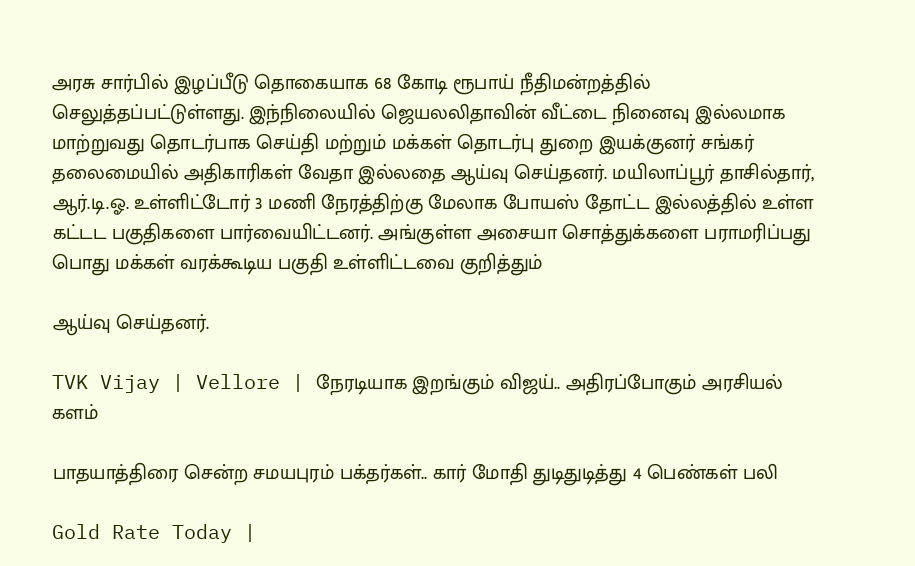அரசு சார்பில் இழப்பீடு தொகையாக 68 கோடி ரூபாய் நீதிமன்றத்தில் செலுத்தப்பட்டுள்ளது. இந்நிலையில் ஜெயலலிதாவின் வீட்டை நினைவு இல்லமாக மாற்றுவது தொடர்பாக செய்தி மற்றும் மக்கள் தொடர்பு துறை இயக்குனர் சங்கர் தலைமையில் அதிகாரிகள் வேதா இல்லதை ஆய்வு செய்தனர். மயிலாப்பூர் தாசில்தார், ஆர்.டி.ஓ. உள்ளிட்டோர் 3 மணி நேரத்திற்கு மேலாக போயஸ் தோட்ட இல்லத்தில் உள்ள கட்டட பகுதிகளை பார்வையிட்டனர். அங்குள்ள அசையா சொத்துக்களை பராமரிப்பது பொது மக்கள் வரக்கூடிய பகுதி உள்ளிட்டவை குறித்தும்

ஆய்வு செய்தனர்.

TVK Vijay | Vellore | நேரடியாக இறங்கும் விஜய்.. அதிரப்போகும் அரசியல் களம்

பாதயாத்திரை சென்ற சமயபுரம் பக்தர்கள்.. கார் மோதி துடிதுடித்து 4 பெண்கள் பலி

Gold Rate Today |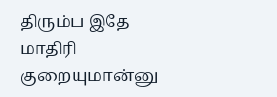திரும்ப இதே மாதிரி குறையுமான்னு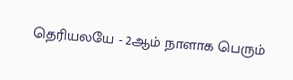தெரியலயே - 2ஆம் நாளாக பெரும்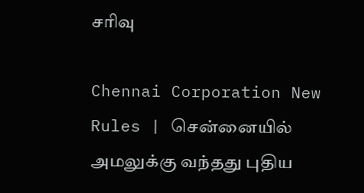சரிவு

Chennai Corporation New Rules | சென்னையில் அமலுக்கு வந்தது புதிய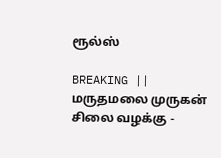ரூல்ஸ்

BREAKING || மருதமலை முருகன் சிலை வழக்கு -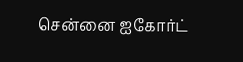சென்னை ஐகோர்ட்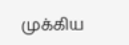முக்கிய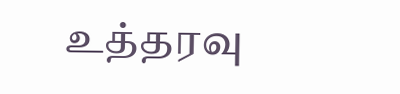உத்தரவு